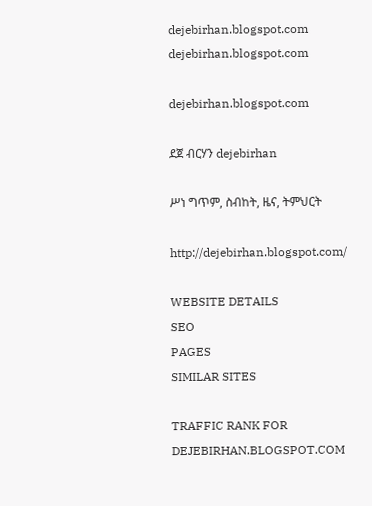dejebirhan.blogspot.com dejebirhan.blogspot.com

dejebirhan.blogspot.com

ደጀ ብርሃን dejebirhan

ሥነ ግጥም, ስብከት, ዜና, ትምህርት

http://dejebirhan.blogspot.com/

WEBSITE DETAILS
SEO
PAGES
SIMILAR SITES

TRAFFIC RANK FOR DEJEBIRHAN.BLOGSPOT.COM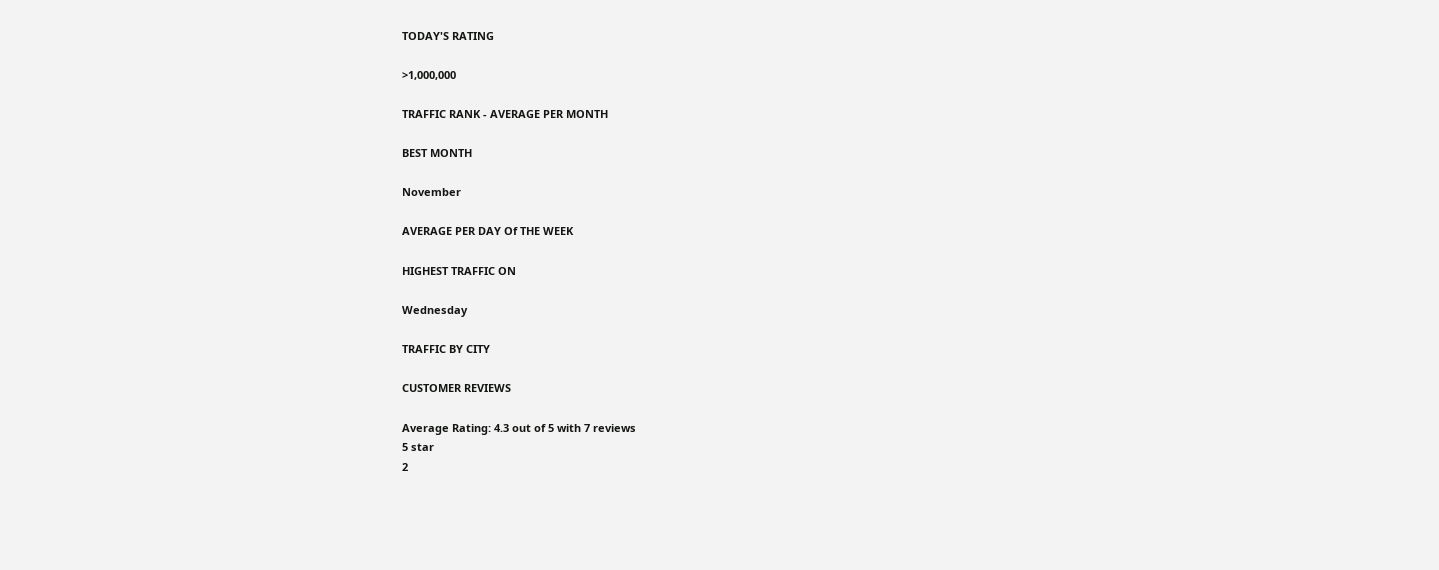TODAY'S RATING

>1,000,000

TRAFFIC RANK - AVERAGE PER MONTH

BEST MONTH

November

AVERAGE PER DAY Of THE WEEK

HIGHEST TRAFFIC ON

Wednesday

TRAFFIC BY CITY

CUSTOMER REVIEWS

Average Rating: 4.3 out of 5 with 7 reviews
5 star
2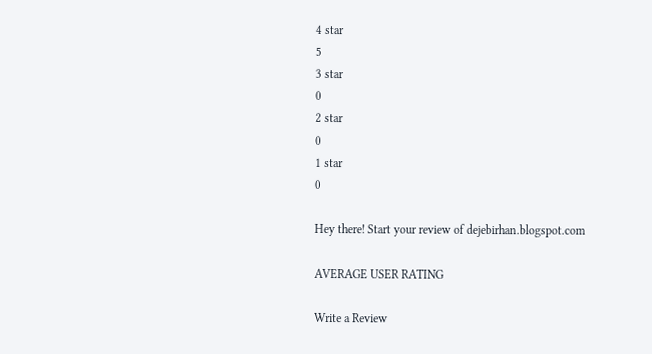4 star
5
3 star
0
2 star
0
1 star
0

Hey there! Start your review of dejebirhan.blogspot.com

AVERAGE USER RATING

Write a Review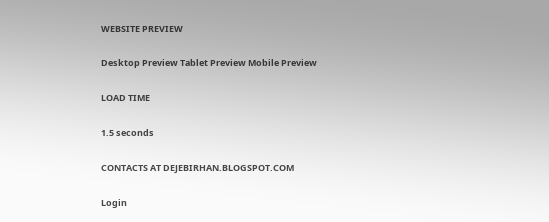WEBSITE PREVIEW

Desktop Preview Tablet Preview Mobile Preview

LOAD TIME

1.5 seconds

CONTACTS AT DEJEBIRHAN.BLOGSPOT.COM

Login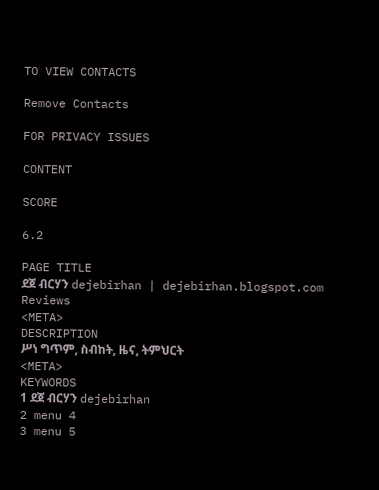TO VIEW CONTACTS

Remove Contacts

FOR PRIVACY ISSUES

CONTENT

SCORE

6.2

PAGE TITLE
ደጀ ብርሃን dejebirhan | dejebirhan.blogspot.com Reviews
<META>
DESCRIPTION
ሥነ ግጥም, ስብከት, ዜና, ትምህርት
<META>
KEYWORDS
1 ደጀ ብርሃን dejebirhan
2 menu 4
3 menu 5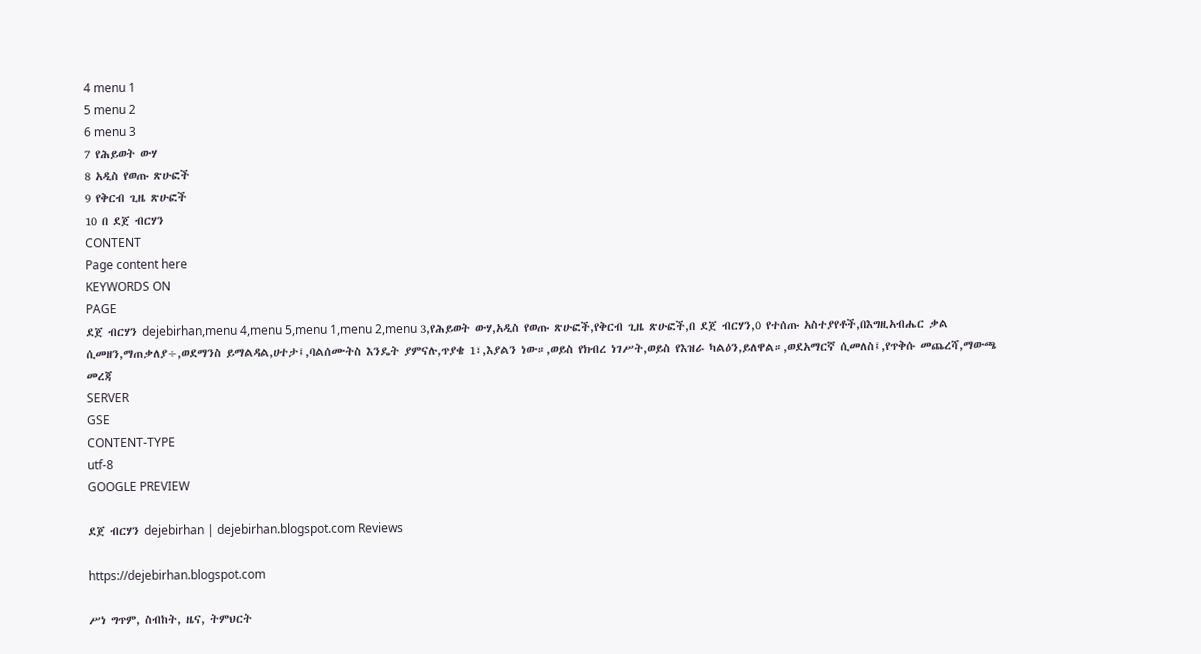4 menu 1
5 menu 2
6 menu 3
7 የሕይወት ውሃ
8 አዲስ የወጡ ጽሁፎች
9 የቅርብ ጊዜ ጽሁፎች
10 በ ደጀ ብርሃን
CONTENT
Page content here
KEYWORDS ON
PAGE
ደጀ ብርሃን dejebirhan,menu 4,menu 5,menu 1,menu 2,menu 3,የሕይወት ውሃ,አዲስ የወጡ ጽሁፎች,የቅርብ ጊዜ ጽሁፎች,በ ደጀ ብርሃን,0 የተሰጡ አስተያየቶች,በእግዚአብሔር ቃል ሲመዘን,ማጠቃለያ÷,ወደማንስ ይማልዳል,ሀተታ፤,ባልሰሙትስ እንዴት ያምናሉ,ጥያቄ 1፣,እያልን ነው።,ወይስ የክብረ ነገሥት,ወይስ የእዝራ ካልዕን,ይለዋል።,ወደአማርኛ ሲመለስ፤,የጥቅሱ መጨረሻ,ማውጫ መረጃ
SERVER
GSE
CONTENT-TYPE
utf-8
GOOGLE PREVIEW

ደጀ ብርሃን dejebirhan | dejebirhan.blogspot.com Reviews

https://dejebirhan.blogspot.com

ሥነ ግጥም, ስብከት, ዜና, ትምህርት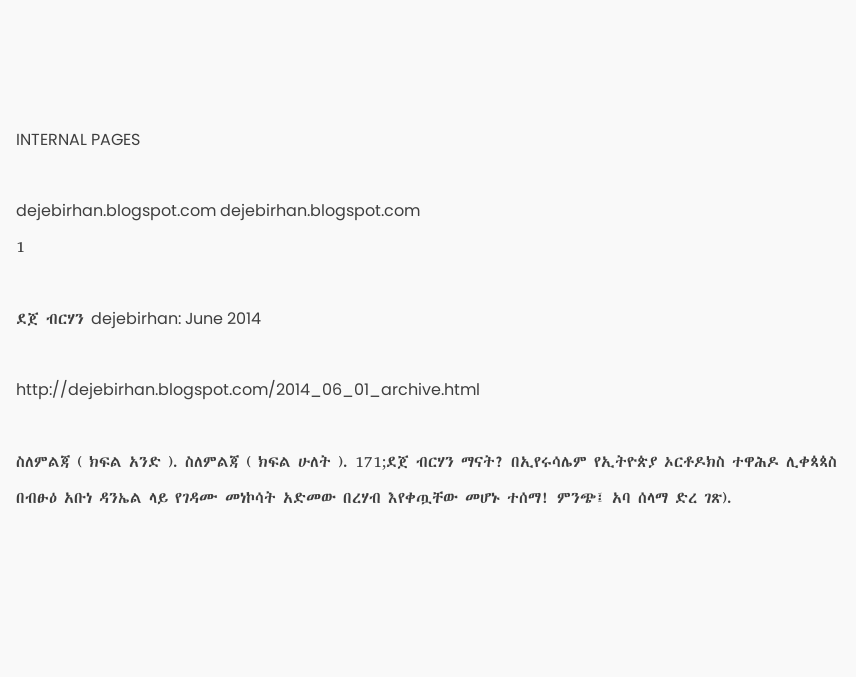INTERNAL PAGES

dejebirhan.blogspot.com dejebirhan.blogspot.com
1

ደጀ ብርሃን dejebirhan: June 2014

http://dejebirhan.blogspot.com/2014_06_01_archive.html

ስለምልጃ ( ክፍል አንድ ). ስለምልጃ ( ክፍል ሁለት ). 171;ደጀ ብርሃን ማናት? በኢየሩሳሌም የኢትዮጵያ ኦርቶዶክስ ተዋሕዶ ሊቀጳጳስ በብፁዕ አቡነ ዳንኤል ላይ የገዳሙ መነኮሳት አድመው በረሃብ እየቀጧቸው መሆኑ ተሰማ! ምንጭ፤ አባ ሰላማ ድረ ገጽ).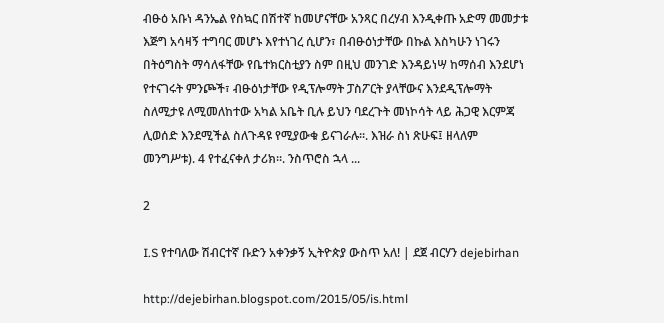ብፁዕ አቡነ ዳንኤል የስኳር በሽተኛ ከመሆናቸው አንጻር በረሃብ እንዲቀጡ አድማ መመታቱ እጅግ አሳዛኝ ተግባር መሆኑ እየተነገረ ሲሆን፣ በብፁዕነታቸው በኩል እስካሁን ነገሩን በትዕግስት ማሳለፋቸው የቤተክርስቲያን ስም በዚህ መንገድ እንዳይነሣ ከማሰብ እንደሆነ የተናገሩት ምንጮች፣ ብፁዕነታቸው የዲፕሎማት ፓስፖርት ያላቸውና እንደዲፕሎማት ስለሚታዩ ለሚመለከተው አካል አቤት ቢሉ ይህን ባደረጉት መነኮሳት ላይ ሕጋዊ እርምጃ ሊወሰድ እንደሚችል ስለጉዳዩ የሚያውቁ ይናገራሉ፡፡. እዝራ ስነ ጽሁፍ፤ ዘላለም መንግሥቱ). 4 የተፈናቀለ ታሪክ።. ንስጥሮስ ኋላ ...

2

I.S የተባለው ሽብርተኛ ቡድን አቀንቃኝ ኢትዮጵያ ውስጥ አለ! | ደጀ ብርሃን dejebirhan

http://dejebirhan.blogspot.com/2015/05/is.html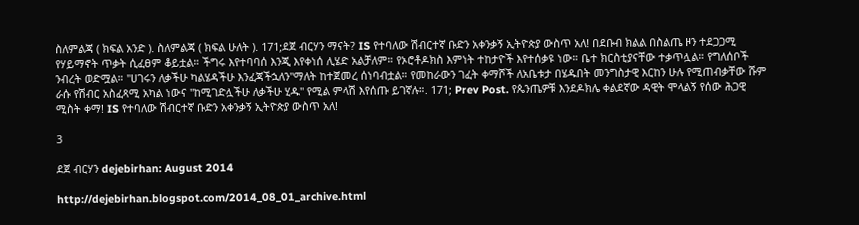ስለምልጃ ( ክፍል አንድ ). ስለምልጃ ( ክፍል ሁለት ). 171;ደጀ ብርሃን ማናት? IS የተባለው ሽብርተኛ ቡድን አቀንቃኝ ኢትዮጵያ ውስጥ አለ! በደቡብ ክልል በስልጤ ዞን ተደጋጋሚ የሃይማኖት ጥቃት ሲፈፀም ቆይቷል። ችግሩ እየተባባሰ እንጂ እየቀነሰ ሊሄድ አልቻለም። የኦሮቶዶክስ እምነት ተከታዮች እየተሰቃዩ ነው። ቤተ ክርስቲያናቸው ተቃጥሏል። የግለሰቦች ንብረት ወድሟል። "ሀገሩን ለቃችሁ ካልሄዳችሁ እንፈጃችኋለን"ማለት ከተጀመረ ሰነባብቷል። የመከራውን ገፈት ቀማሾች ለአቤቱታ በሄዱበት መንግስታዊ እርከን ሁሉ የሚጠብቃቸው ሹም ራሱ የሽብር አስፈጻሚ አካል ነውና "ከሚገድሏችሁ ለቃችሁ ሂዱ" የሚል ምላሽ እየሰጡ ይገኛሉ።. 171; Prev Post. የጴንጤዎቹ እንደዶክሌ ቀልደኛው ዳዊት ሞላልኝ የሰው ሕጋዊ ሚስት ቀማ! IS የተባለው ሽብርተኛ ቡድን አቀንቃኝ ኢትዮጵያ ውስጥ አለ!

3

ደጀ ብርሃን dejebirhan: August 2014

http://dejebirhan.blogspot.com/2014_08_01_archive.html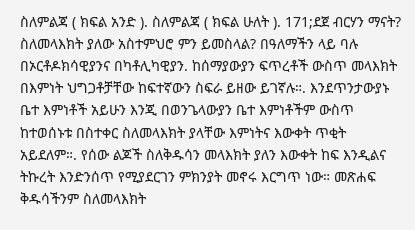ስለምልጃ ( ክፍል አንድ ). ስለምልጃ ( ክፍል ሁለት ). 171;ደጀ ብርሃን ማናት? ስለመላእክት ያለው አስተምህሮ ምን ይመስላል? በዓለማችን ላይ ባሉ በኦርቶዶክሳዊያንና በካቶሊካዊያን. ከሰማያውያን ፍጥረቶች ውስጥ መላእክት በእምነት ህግጋቶቻቸው ከፍተኛውን ስፍራ ይዘው ይገኛሉ።. እንደጥንታውያኑ ቤተ እምነቶች አይሁን እንጂ በወንጌላውያን ቤተ እምነቶችም ውስጥ ከተወሰኑቱ በስተቀር ስለመላእክት ያላቸው እምነትና እውቀት ጥቂት አይደለም።. የሰው ልጆች ስለቅዱሳን መላእክት ያለን እውቀት ከፍ እንዲልና ትኩረት እንድንሰጥ የሚያደርገን ምክንያት መኖሩ እርግጥ ነው። መጽሐፍ ቅዱሳችንም ስለመላእክት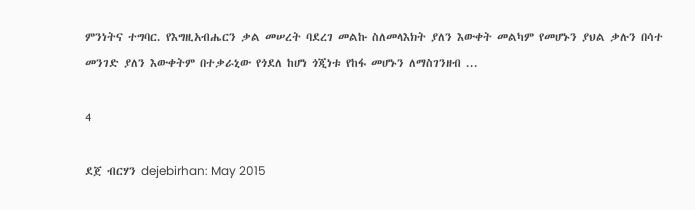ምንነትና ተግባር. የእግዚአብሔርን ቃል መሠረት ባደረገ መልኩ ስለመላእክት ያለን እውቀት መልካም የመሆኑን ያህል ቃሉን በሳተ መንገድ ያለን እውቀትም በተቃራኒው የጎደለ ከሆነ ጎጂነቱ የከፋ መሆኑን ለማስገንዘብ ...

4

ደጀ ብርሃን dejebirhan: May 2015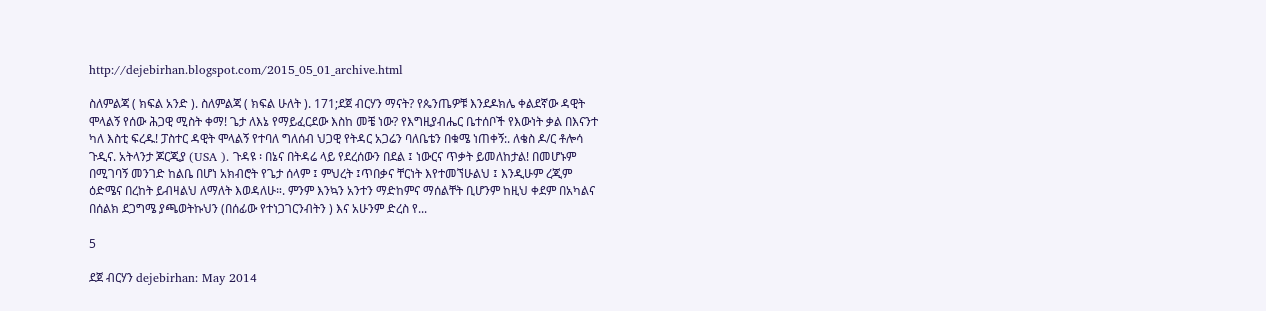http://dejebirhan.blogspot.com/2015_05_01_archive.html

ስለምልጃ ( ክፍል አንድ ). ስለምልጃ ( ክፍል ሁለት ). 171;ደጀ ብርሃን ማናት? የጴንጤዎቹ እንደዶክሌ ቀልደኛው ዳዊት ሞላልኝ የሰው ሕጋዊ ሚስት ቀማ! ጌታ ለእኔ የማይፈርደው እስከ መቼ ነው? የእግዚያብሔር ቤተሰቦች የእውነት ቃል በእናንተ ካለ እስቲ ፍረዱ! ፓስተር ዳዊት ሞላልኝ የተባለ ግለሰብ ህጋዊ የትዳር አጋሬን ባለቤቴን በቁሜ ነጠቀኝ:. ለቄስ ዶ/ር ቶሎሳ ጉዲና. አትላንታ ጆርጂያ (USA ). ጉዳዩ ፡ በኔና በትዳሬ ላይ የደረሰውን በደል ፤ ነውርና ጥቃት ይመለከታል! በመሆኑም በሚገባኝ መንገድ ከልቤ በሆነ አክብሮት የጌታ ሰላም ፤ ምህረት ፤ጥበቃና ቸርነት እየተመኘሁልህ ፤ እንዲሁም ረጂም ዕድሜና በረከት ይብዛልህ ለማለት እወዳለሁ።. ምንም እንኳን አንተን ማድከምና ማሰልቸት ቢሆንም ከዚህ ቀደም በአካልና በሰልክ ደጋግሜ ያጫወትኩህን (በሰፊው የተነጋገርንብትን ) እና አሁንም ድረስ የ...

5

ደጀ ብርሃን dejebirhan: May 2014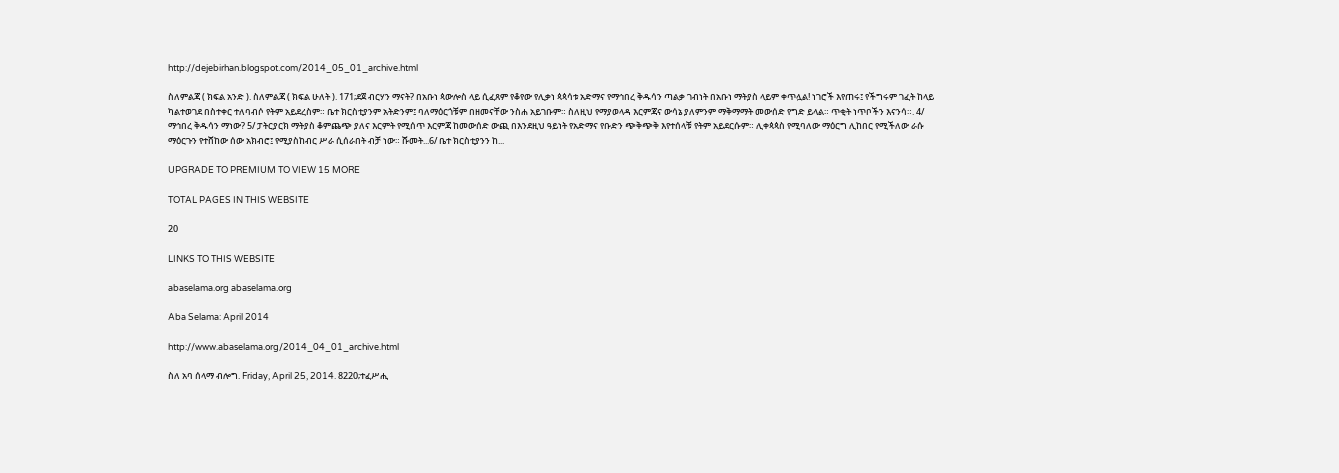http://dejebirhan.blogspot.com/2014_05_01_archive.html

ስለምልጃ ( ክፍል አንድ ). ስለምልጃ ( ክፍል ሁለት ). 171;ደጀ ብርሃን ማናት? በአቡነ ጳውሎስ ላይ ሲፈጸም የቆየው የሊቃነ ጳጳሳቱ አድማና የማኅበረ ቅዱሳን ጣልቃ ገብነት በአቡነ ማትያስ ላይም ቀጥሏል! ነገሮች እየጠሩ፤ የችግሩም ገፈት ከላይ ካልተወገደ በስተቀር ተለባብሶ የትም አይደረስም። ቤተ ክርስቲያንም አትድንም፤ ባለማዕርጎቹም በዘመናቸው ንስሐ አይገቡም። ስለዚህ የማያወላዳ እርምጃና ውሳኔ ያለምንም ማቅማማት መውሰድ የግድ ይላል። ጥቂት ነጥቦችን እናንሳ።. 4/ ማኅበረ ቅዱሳን ማነው? 5/ ፓትርያርክ ማትያስ ቆምጨጭ ያለና እርምት የሚሰጥ እርምጃ ከመውሰድ ውጪ በእንደዚህ ዓይነት የአድማና የቡድን ጭቅጭቅ እየተሰላቹ የትም አይደርሱም። ሊቀጳጳስ የሚባለው ማዕርግ ሊከበር የሚችለው ራሱ ማዕርጉን የተሸከው ሰው አክብሮ፤ የሚያስከብር ሥራ ሲሰራበት ብቻ ነው። ሹመት...6/ ቤተ ክርስቲያንን ከ...

UPGRADE TO PREMIUM TO VIEW 15 MORE

TOTAL PAGES IN THIS WEBSITE

20

LINKS TO THIS WEBSITE

abaselama.org abaselama.org

Aba Selama: April 2014

http://www.abaselama.org/2014_04_01_archive.html

ስለ አባ ሰላማ ብሎግ. Friday, April 25, 2014. 8220;ተፈሥሒ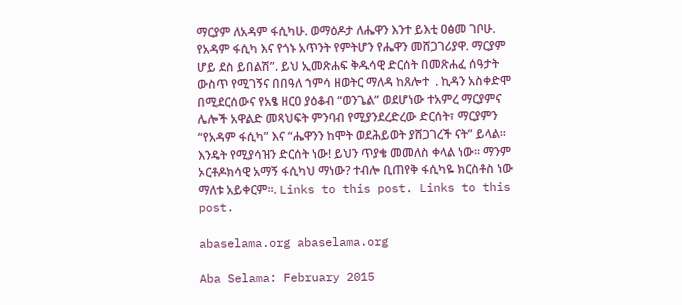ማርያም ለአዳም ፋሲካሁ. ወማዕዶታ ለሔዋን እንተ ይእቲ ዐፅመ ገቦሁ. የአዳም ፋሲካ እና የጎኑ አጥንት የምትሆን የሔዋን መሸጋገሪያዋ. ማርያም ሆይ ደስ ይበልሽ”. ይህ ኢመጽሐፍ ቅዱሳዊ ድርሰት በመጽሐፈ ሰዓታት ውስጥ የሚገኝና በበዓለ ኀምሳ ዘወትር ማለዳ ከጸሎተ  . ኪዳን አስቀድሞ በሚደርሰውና የአፄ ዘርዐ ያዕቆብ “ወንጌል” ወደሆነው ተአምረ ማርያምና ሌሎች አዋልድ መጻህፍት ምንባብ የሚያንደረድረው ድርሰት፣ ማርያምን “የአዳም ፋሲካ” እና “ሔዋንን ከሞት ወደሕይወት ያሸጋገረች ናት” ይላል፡፡ እንዴት የሚያሳዝን ድርሰት ነው! ይህን ጥያቄ መመለስ ቀላል ነው፡፡ ማንም ኦርቶዶክሳዊ አማኝ ፋሲካህ ማነው? ተብሎ ቢጠየቅ ፋሲካዬ ክርስቶስ ነው ማለቱ አይቀርም፡፡. Links to this post. Links to this post.

abaselama.org abaselama.org

Aba Selama: February 2015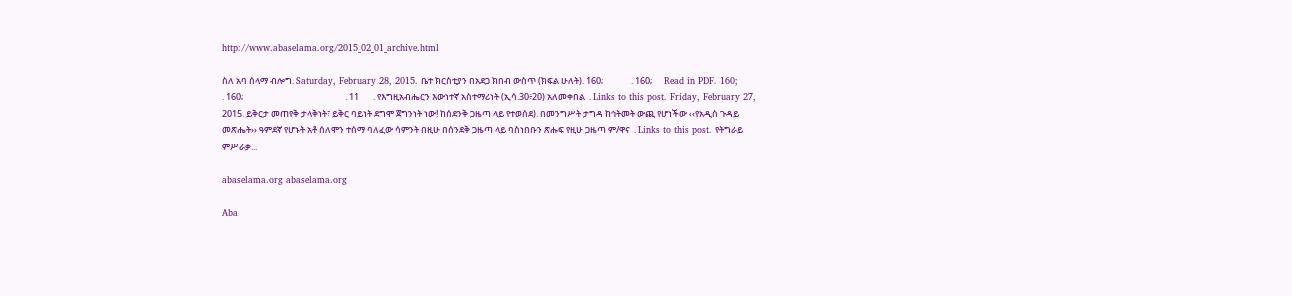http://www.abaselama.org/2015_02_01_archive.html

ስለ አባ ሰላማ ብሎግ. Saturday, February 28, 2015. ቤተ ክርስቲያን በአደጋ ክበብ ውስጥ (ክፍል ሁለት). 160;              . 160;      Read in PDF. 160;           . 160;                                                   . 11       . የእግዚአብሔርን እውነተኛ አስተማሪነት (ኢሳ.30፥20) አለመቀበል  . Links to this post. Friday, February 27, 2015. ይቅርታ መጠየቅ ታላቅነት፣ ይቅር ባይነት ደግሞ ጀግንነት ነው! ከሰደንቅ ጋዜጣ ላይ የተወሰደ). በመንግሥት ታግዳ ከኅትመት ውጪ የሆነችው ‹‹የአዲስ ጉዳይ መጽሔት›› ዓምደኛ የሆኑት አቶ ሰለሞን ተሰማ ባለፈው ሳምንት በዚሁ በሰንደቅ ጋዜጣ ላይ ባስነበቡን ጽሑፍ የዚሁ ጋዜጣ ም/ዋና  . Links to this post. የትግራይ ምሥራቃ...

abaselama.org abaselama.org

Aba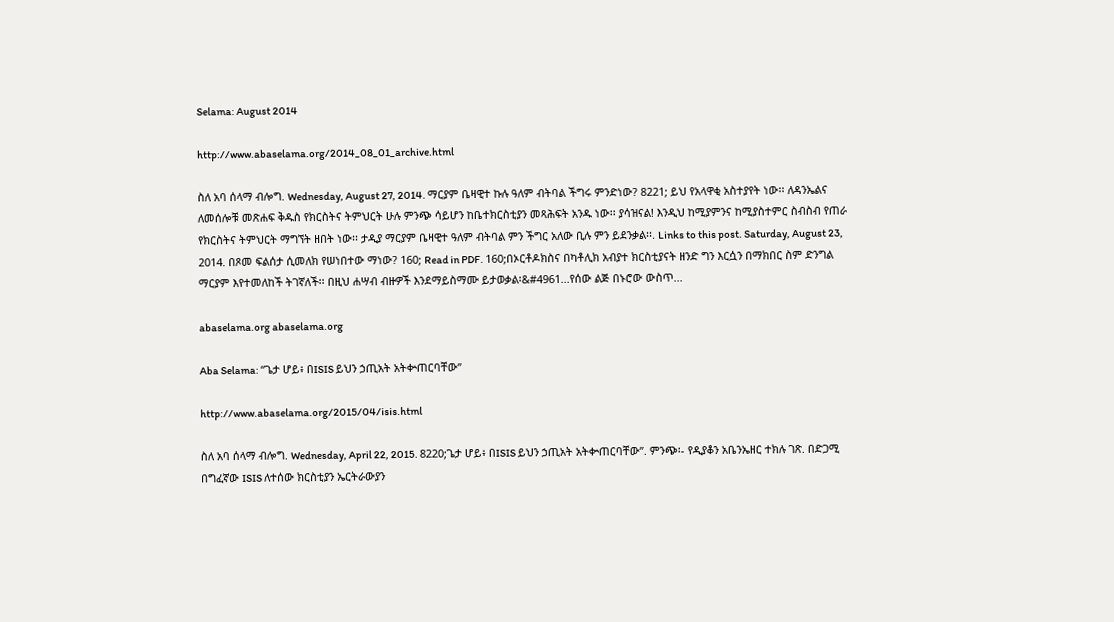Selama: August 2014

http://www.abaselama.org/2014_08_01_archive.html

ስለ አባ ሰላማ ብሎግ. Wednesday, August 27, 2014. ማርያም ቤዛዊተ ኩሉ ዓለም ብትባል ችግሩ ምንድነው? 8221; ይህ የአላዋቂ አስተያየት ነው፡፡ ለዳንኤልና ለመሰሎቹ መጽሐፍ ቅዱስ የክርስትና ትምህርት ሁሉ ምንጭ ሳይሆን ከቤተክርስቲያን መጻሕፍት አንዱ ነው፡፡ ያሳዝናል! እንዲህ ከሚያምንና ከሚያስተምር ስብስብ የጠራ የክርስትና ትምህርት ማግኘት ዘበት ነው፡፡ ታዲያ ማርያም ቤዛዊተ ዓለም ብትባል ምን ችግር አለው ቢሉ ምን ይደንቃል፡፡. Links to this post. Saturday, August 23, 2014. በጾመ ፍልሰታ ሲመለክ የሠነበተው ማነው? 160; Read in PDF. 160;በኦርቶዶክስና በካቶሊክ አብያተ ክርስቲያናት ዘንድ ግን እርሷን በማክበር ስም ድንግል ማርያም እየተመለከች ትገኛለች፡፡ በዚህ ሐሣብ ብዙዎች እንደማይስማሙ ይታወቃል፡&#4961...የሰው ልጅ በኑሮው ውስጥ...

abaselama.org abaselama.org

Aba Selama: “ጌታ ሆይ፥ በISIS ይህን ኃጢአት አትቍጠርባቸው”

http://www.abaselama.org/2015/04/isis.html

ስለ አባ ሰላማ ብሎግ. Wednesday, April 22, 2015. 8220;ጌታ ሆይ፥ በISIS ይህን ኃጢአት አትቍጠርባቸው”. ምንጭ፡- የዲያቆን አቤንኤዘር ተክሉ ገጽ. በድጋሚ በግፈኛው ISIS ለተሰው ክርስቲያን ኤርትራውያን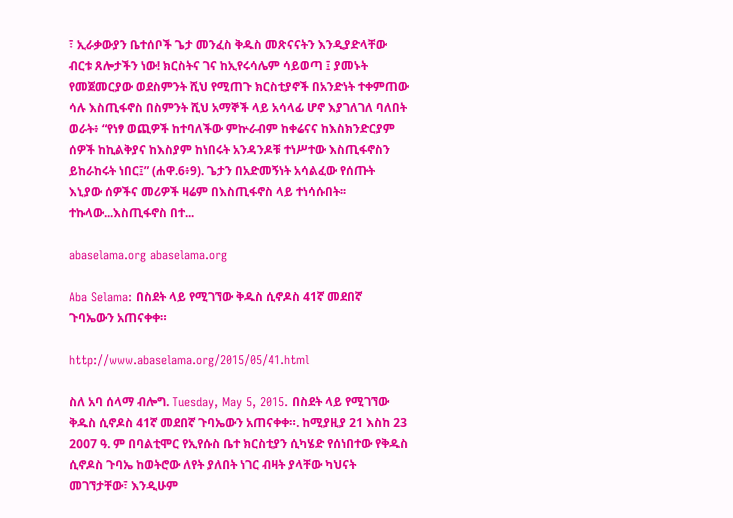፣ ኢራቃውያን ቤተሰቦች ጌታ መንፈስ ቅዱስ መጽናናትን እንዲያድላቸው ብርቱ ጸሎታችን ነው! ክርስትና ገና ከኢየሩሳሌም ሳይወጣ ፤ ያመኑት የመጀመርያው ወደስምንት ሺህ የሚጠጉ ክርስቲያኖች በአንድነት ተቀምጠው ሳሉ እስጢፋኖስ በስምንት ሺህ አማኞች ላይ አሳላፊ ሆኖ እያገለገለ ባለበት ወራት፥ “የነፃ ወጪዎች ከተባለችው ምኵራብም ከቀሬናና ከእስክንድርያም ሰዎች ከኪልቅያና ከእስያም ከነበሩት አንዳንዶቹ ተነሥተው እስጢፋኖስን ይከራከሩት ነበር፤” (ሐዋ.6፥9). ጌታን በአድመኝነት አሳልፈው የሰጡት እኒያው ሰዎችና መሪዎች ዛሬም በእስጢፋኖስ ላይ ተነሳሱበት፡፡ ተኩላው...እስጢፋኖስ በተ...

abaselama.org abaselama.org

Aba Selama: በስደት ላይ የሚገኘው ቅዱስ ሲኖዶስ 41ኛ መደበኛ ጉባኤውን አጠናቀቀ።

http://www.abaselama.org/2015/05/41.html

ስለ አባ ሰላማ ብሎግ. Tuesday, May 5, 2015. በስደት ላይ የሚገኘው ቅዱስ ሲኖዶስ 41ኛ መደበኛ ጉባኤውን አጠናቀቀ።. ከሚያዚያ 21 እስከ 23 2007 ዓ. ም በባልቲሞር የኢየሱስ ቤተ ክርስቲያን ሲካሄድ የሰነበተው የቅዱስ ሲኖዶስ ጉባኤ ከወትሮው ለየት ያለበት ነገር ብዛት ያላቸው ካህናት መገኘታቸው፣ እንዲሁም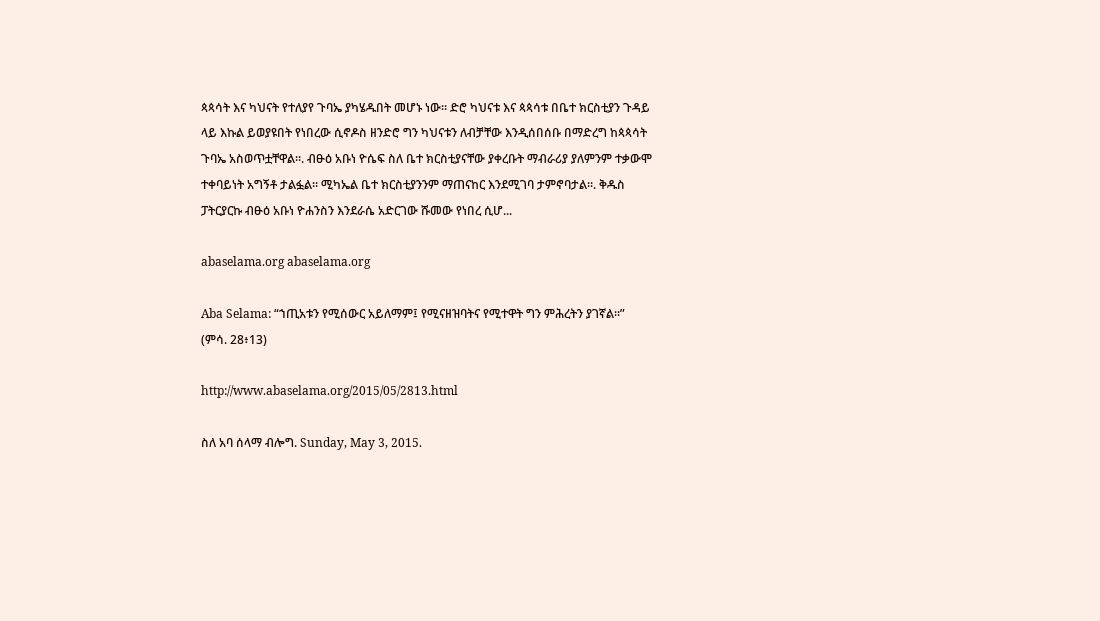ጳጳሳት እና ካህናት የተለያየ ጉባኤ ያካሄዱበት መሆኑ ነው። ድሮ ካህናቱ እና ጳጳሳቱ በቤተ ክርስቲያን ጉዳይ ላይ እኩል ይወያዩበት የነበረው ሲኖዶስ ዘንድሮ ግን ካህናቱን ለብቻቸው እንዲሰበሰቡ በማድረግ ከጳጳሳት ጉባኤ አስወጥቷቸዋል።. ብፁዕ አቡነ ዮሴፍ ስለ ቤተ ክርስቲያናቸው ያቀረቡት ማብራሪያ ያለምንም ተቃውሞ ተቀባይነት አግኝቶ ታልፏል። ሚካኤል ቤተ ክርስቲያንንም ማጠናከር እንደሚገባ ታምኖባታል።. ቅዱስ ፓትርያርኩ ብፁዕ አቡነ ዮሐንስን እንደራሴ አድርገው ሹመው የነበረ ሲሆ...

abaselama.org abaselama.org

Aba Selama: “ኀጢአቱን የሚሰውር አይለማም፤ የሚናዘዝባትና የሚተዋት ግን ምሕረትን ያገኛል፡፡” (ምሳ. 28፥13)

http://www.abaselama.org/2015/05/2813.html

ስለ አባ ሰላማ ብሎግ. Sunday, May 3, 2015.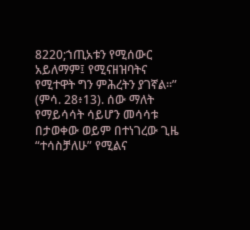8220;ኀጢአቱን የሚሰውር አይለማም፤ የሚናዘዝባትና የሚተዋት ግን ምሕረትን ያገኛል፡፡” (ምሳ. 28፥13). ሰው ማለት የማይሳሳት ሳይሆን መሳሳቱ በታወቀው ወይም በተነገረው ጊዜ “ተሳስቻለሁ” የሚልና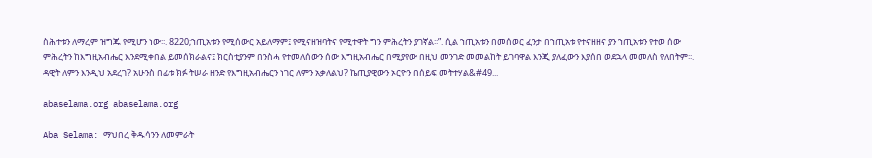ስሕተቱን ለማረም ዝግጁ የሚሆን ነው፡፡. 8220;ኀጢአቱን የሚሰውር አይለማም፤ የሚናዘዝባትና የሚተዋት ግን ምሕረትን ያገኛል፡፡”. ሲል ኀጢአቱን በመሰወር ፈንታ በኀጢአቱ የተናዘዘና ያን ኀጢአቱን የተወ ሰው ምሕረትን ከእግዚአብሔር እንደሚቀበል ይመሰክራልና፤ ክርስቲያንም በንስሓ የተመለሰውን ሰው እግዚአብሔር በሚያየው በዚህ መንገድ መመልከት ይገባዋል እንጂ ያለፈውን እያሰበ ወደኋላ መመለስ የለበትም፡፡. ዳዊት ለምን እንዲህ አደረገ? አሁንስ በፊቱ ክፉ ትሠራ ዘንድ የእግዚአብሔርን ነገር ለምን አቃለልህ? ኬጢያዊውን ኦርዮን በሰይፍ መትተሃል&#49...

abaselama.org abaselama.org

Aba Selama: ማህበረ ቅዱሳንን ለመምራት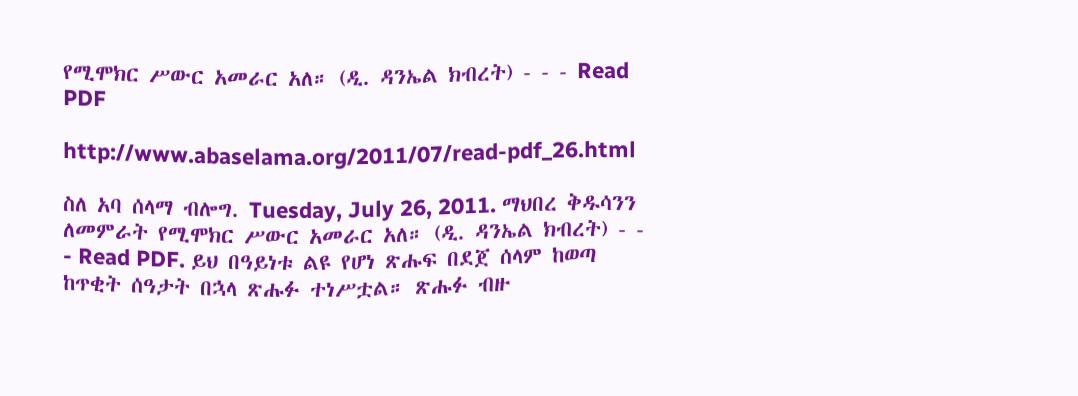የሚሞክር ሥውር አመራር አለ። (ዲ. ዳንኤል ክብረት) - - - Read PDF

http://www.abaselama.org/2011/07/read-pdf_26.html

ስለ አባ ሰላማ ብሎግ. Tuesday, July 26, 2011. ማህበረ ቅዱሳንን ለመምራት የሚሞክር ሥውር አመራር አለ። (ዲ. ዳንኤል ክብረት) - - - Read PDF. ይህ በዓይነቱ ልዩ የሆነ ጽሑፍ በደጀ ሰላም ከወጣ ከጥቂት ሰዓታት በኋላ ጽሑፉ ተነሥቷል። ጽሑፉ ብዙ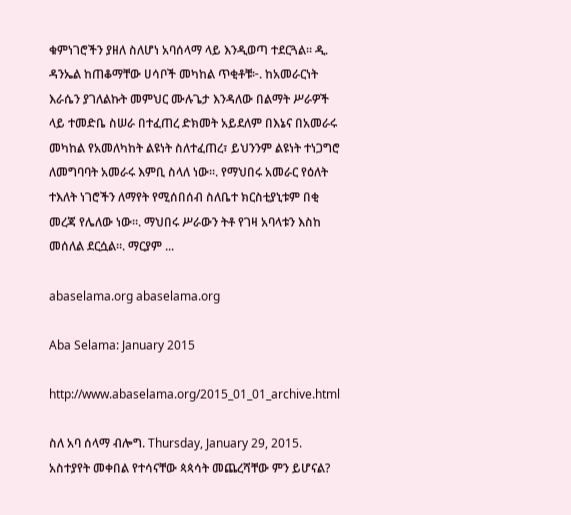ቁምነገሮችን ያዘለ ስለሆነ አባሰላማ ላይ እንዲወጣ ተደርጓል። ዲ. ዳንኤል ከጠቆማቸው ሀሳቦች መካከል ጥቂቶቹ፦. ከአመራርነት እራሴን ያገለልኩት መምህር ሙሉጌታ እንዳለው በልማት ሥራዎች ላይ ተመድቤ ስሠራ በተፈጠረ ድክመት አይደለም በእኔና በአመራሩ መካከል የአመለካከት ልዩነት ስለተፈጠረ፣ ይህንንም ልዩነት ተነጋግሮ ለመግባባት አመራሩ እምቢ ስላለ ነው።. የማህበሩ አመራር የዕለት ተእለት ነገሮችን ለማየት የሚሰበሰብ ስለቤተ ክርስቲያኒቱም በቂ መረጃ የሌለው ነው።. ማህበሩ ሥራውን ትቶ የገዛ አባላቱን እስከ መሰለል ደርሷል።. ማርያም ...

abaselama.org abaselama.org

Aba Selama: January 2015

http://www.abaselama.org/2015_01_01_archive.html

ስለ አባ ሰላማ ብሎግ. Thursday, January 29, 2015. አስተያየት መቀበል የተሳናቸው ጳጳሳት መጨረሻቸው ምን ይሆናል?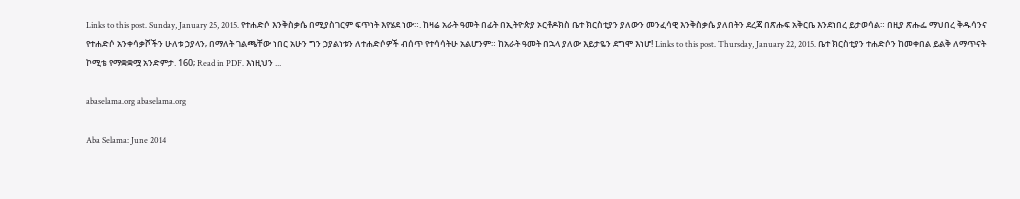Links to this post. Sunday, January 25, 2015. የተሐድሶ እንቅስቃሴ በሚያስገርም ፍጥነት እየሄደ ነው።. ከዛሬ አራት ዓመት በፊት በኢትዮጵያ ኦርቶዶክስ ቤተ ክርስቲያን ያለውን መንፈሳዊ እንቅስቃሴ ያለበትን ደረጃ በጽሑፍ አቅርቤ እንደነበረ ይታወሳል። በዚያ ጽሑፌ ማህበረ ቅዱሳንና የተሐድሶ አንቀሳቃሾችን ሁለቱ ኃያላን‚ በማለት ገልጫቸው ነበር አሁን ግን ኃያልነቱን ለተሐድሶዎች ብሰጥ የተሳሳትሁ አልሆንም። ከአራት ዓመት በኋላ ያለው እይታዬን ደግሞ እነሆ! Links to this post. Thursday, January 22, 2015. ቤተ ክርስቲያን ተሐድሶን ከመቀበል ይልቅ ለማጥናት ኮሚቴ የማቋቋሟ አንድምታ. 160; Read in PDF. እነዚህን ...

abaselama.org abaselama.org

Aba Selama: June 2014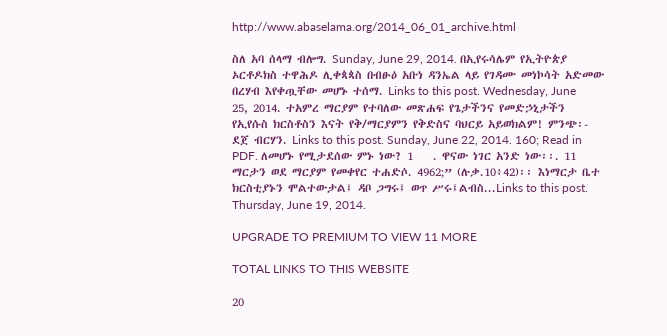http://www.abaselama.org/2014_06_01_archive.html

ስለ አባ ሰላማ ብሎግ. Sunday, June 29, 2014. በኢየሩሳሌም የኢትዮጵያ ኦርቶዶክስ ተዋሕዶ ሊቀጳጳስ በብፁዕ አቡነ ዳንኤል ላይ የገዳሙ መነኮሳት አድመው በረሃብ እየቀጧቸው መሆኑ ተሰማ. Links to this post. Wednesday, June 25, 2014. ተአምረ ማርያም የተባለው መጽሐፍ የጌታችንና የመድኃኒታችን የኢየሱስ ክርስቶስን እናት የቅ/ማርያምን የቅድስና ባህርይ አይወክልም! ምንጭ፡- ደጀ ብርሃን. Links to this post. Sunday, June 22, 2014. 160; Read in PDF. ለመሆኑ የሚታደሰው ምኑ ነው? 1    . ዋናው ነገር አንድ ነው፡፡. 11 ማርታን ወደ ማርያም የመቀየር ተሐድሶ. 4962;” (ሉቃ.10፥42)፡፡ እነማርታ ቤተ ክርስቲያኑን ሞልተውታል፤ ዳቦ ጋግሩ፤ ወጥ ሥሩ፤ልብስ...Links to this post. Thursday, June 19, 2014.

UPGRADE TO PREMIUM TO VIEW 11 MORE

TOTAL LINKS TO THIS WEBSITE

20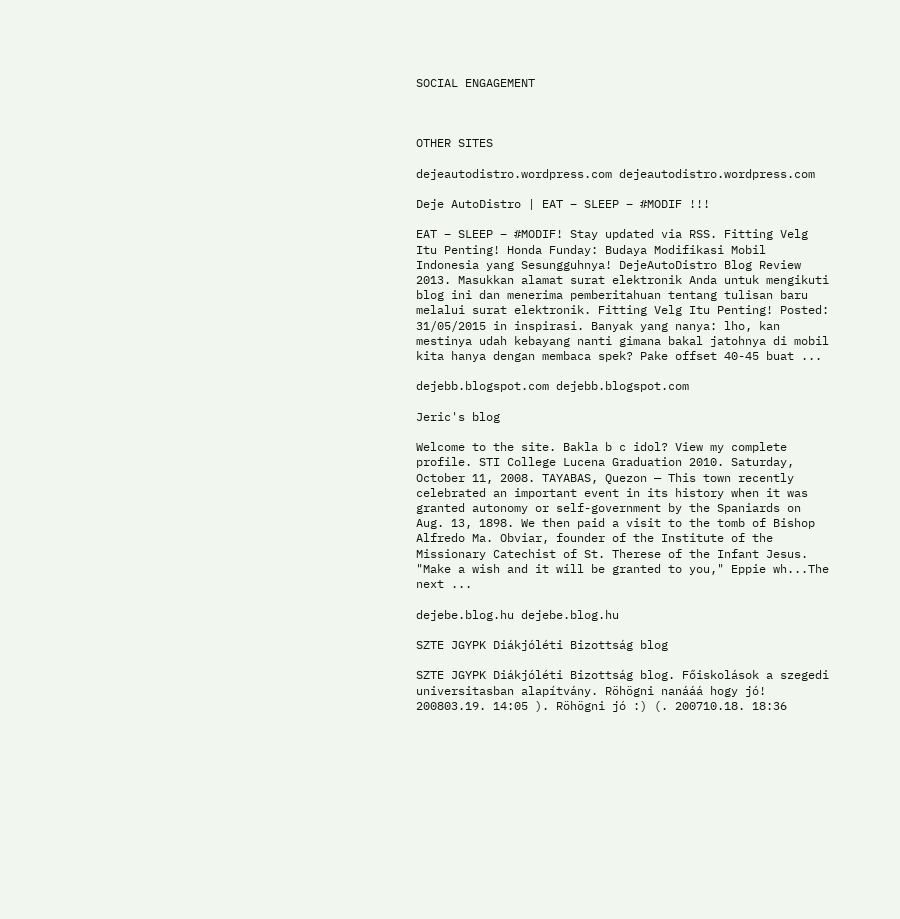SOCIAL ENGAGEMENT



OTHER SITES

dejeautodistro.wordpress.com dejeautodistro.wordpress.com

Deje AutoDistro | EAT – SLEEP – #MODIF !!!

EAT – SLEEP – #MODIF! Stay updated via RSS. Fitting Velg Itu Penting! Honda Funday: Budaya Modifikasi Mobil Indonesia yang Sesungguhnya! DejeAutoDistro Blog Review 2013. Masukkan alamat surat elektronik Anda untuk mengikuti blog ini dan menerima pemberitahuan tentang tulisan baru melalui surat elektronik. Fitting Velg Itu Penting! Posted: 31/05/2015 in inspirasi. Banyak yang nanya: lho, kan mestinya udah kebayang nanti gimana bakal jatohnya di mobil kita hanya dengan membaca spek? Pake offset 40-45 buat ...

dejebb.blogspot.com dejebb.blogspot.com

Jeric's blog

Welcome to the site. Bakla b c idol? View my complete profile. STI College Lucena Graduation 2010. Saturday, October 11, 2008. TAYABAS, Quezon — This town recently celebrated an important event in its history when it was granted autonomy or self-government by the Spaniards on Aug. 13, 1898. We then paid a visit to the tomb of Bishop Alfredo Ma. Obviar, founder of the Institute of the Missionary Catechist of St. Therese of the Infant Jesus. "Make a wish and it will be granted to you," Eppie wh...The next ...

dejebe.blog.hu dejebe.blog.hu

SZTE JGYPK Diákjóléti Bizottság blog

SZTE JGYPK Diákjóléti Bizottság blog. Főiskolások a szegedi universitasban alapítvány. Röhögni nanááá hogy jó! 200803.19. 14:05 ). Röhögni jó :) (. 200710.18. 18:36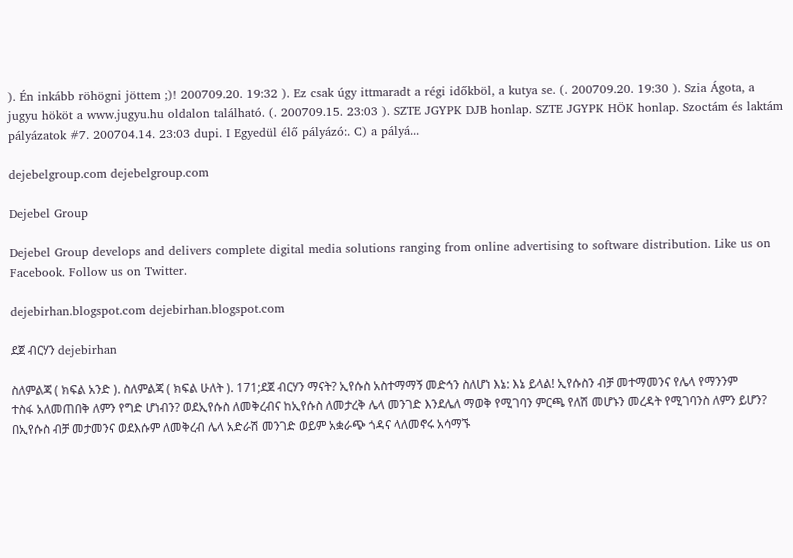). Én inkább röhögni jöttem ;)! 200709.20. 19:32 ). Ez csak úgy ittmaradt a régi időkböl, a kutya se. (. 200709.20. 19:30 ). Szia Ágota, a jugyu hököt a www.jugyu.hu oldalon található. (. 200709.15. 23:03 ). SZTE JGYPK DJB honlap. SZTE JGYPK HÖK honlap. Szoctám és laktám pályázatok #7. 200704.14. 23:03 dupi. I Egyedül élő pályázó:. C) a pályá...

dejebelgroup.com dejebelgroup.com

Dejebel Group

Dejebel Group develops and delivers complete digital media solutions ranging from online advertising to software distribution. Like us on Facebook. Follow us on Twitter.

dejebirhan.blogspot.com dejebirhan.blogspot.com

ደጀ ብርሃን dejebirhan

ስለምልጃ ( ክፍል አንድ ). ስለምልጃ ( ክፍል ሁለት ). 171;ደጀ ብርሃን ማናት? ኢየሱስ አስተማማኝ መድኅን ስለሆነ እኔ: እኔ ይላል! ኢየሱስን ብቻ መተማመንና የሌላ የማንንም ተስፋ አለመጠበቅ ለምን የግድ ሆነብን? ወደኢየሱስ ለመቅረብና ከኢየሱስ ለመታረቅ ሌላ መንገድ እንደሌለ ማወቅ የሚገባን ምርጫ የለሽ መሆኑን መረዳት የሚገባንስ ለምን ይሆን? በኢየሱስ ብቻ መታመንና ወደእሱም ለመቅረብ ሌላ አድራሽ መንገድ ወይም አቋራጭ ጎዳና ላለመኖሩ አሳማኙ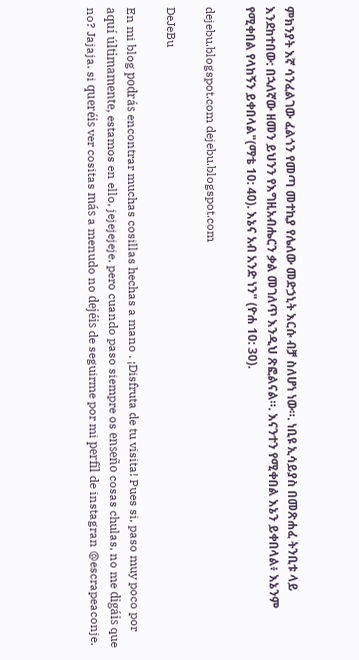ምክንያት እኛ ሳንፈልገው ፈልጎን የመጣ መተኪያ የሌለው መድኃኒት እርሱ ብቻ ስለሆነ ነው።. ነቢዩ ኢሳይያስ በመጽሐፈ ትንቢቱ ላይ እንደከተበው: በኋለኛው ዘመን ይህንን የእግዚአብሔርን ቃል መገለጥ እንዲህ ጽፎልናል።. እናንተን የሚቀበል እኔን ይቀበላል፥ እኔንም የሚቀበል የላከኝን ይቀበላል"(ማቴ 10: 40). እኔና አብ አንድ ነን" (ዮሐ 10: 30).

dejebu.blogspot.com dejebu.blogspot.com

DeJeBu

En mi blog podrás encontrar muchas cosillas hechas a mano . ¡Disfruta de tu visita! Pues si, paso muy poco por aquí últimamente, estamos en ello, jejejejeje. pero cuando paso siempre os enseño cosas chulas, no me digáis que no? Jajaja. si queréis ver cositas más a menudo no dejéis de seguirme por mi perfíl de instagran @escrapeaconje.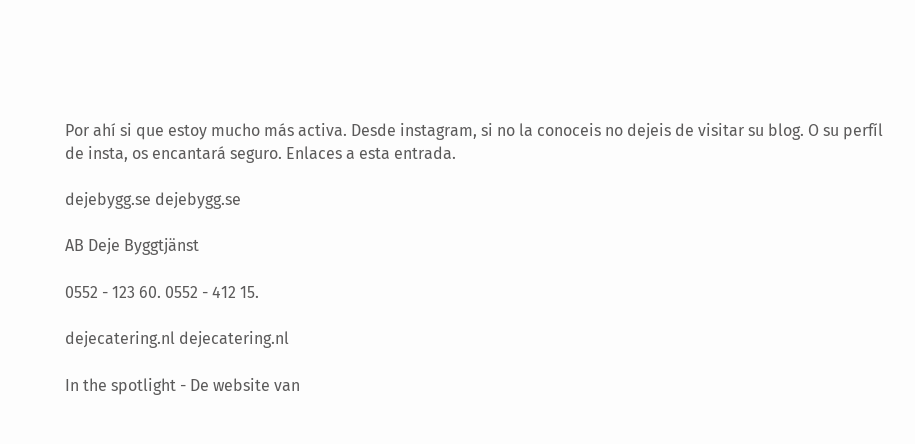Por ahí si que estoy mucho más activa. Desde instagram, si no la conoceis no dejeis de visitar su blog. O su perfíl de insta, os encantará seguro. Enlaces a esta entrada.

dejebygg.se dejebygg.se

AB Deje Byggtjänst

0552 - 123 60. 0552 - 412 15.

dejecatering.nl dejecatering.nl

In the spotlight - De website van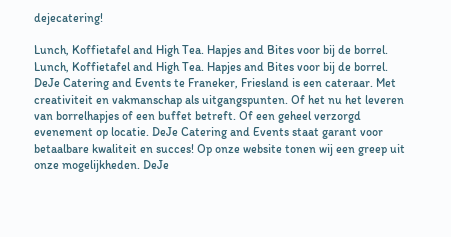dejecatering!

Lunch, Koffietafel and High Tea. Hapjes and Bites voor bij de borrel. Lunch, Koffietafel and High Tea. Hapjes and Bites voor bij de borrel. DeJe Catering and Events te Franeker, Friesland is een cateraar. Met creativiteit en vakmanschap als uitgangspunten. Of het nu het leveren van borrelhapjes of een buffet betreft. Of een geheel verzorgd evenement op locatie. DeJe Catering and Events staat garant voor betaalbare kwaliteit en succes! Op onze website tonen wij een greep uit onze mogelijkheden. DeJe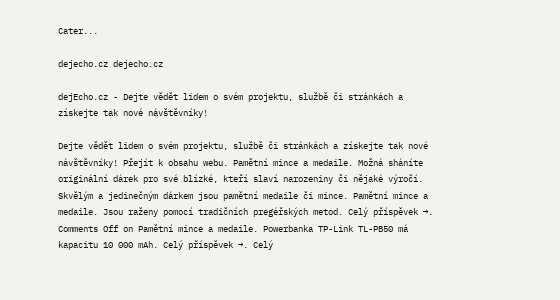Cater...

dejecho.cz dejecho.cz

dejEcho.cz - Dejte vědět lidem o svém projektu, službě či stránkách a získejte tak nové návštěvníky!

Dejte vědět lidem o svém projektu, službě či stránkách a získejte tak nové návštěvníky! Přejít k obsahu webu. Pamětní mince a medaile. Možná sháníte originální dárek pro své blízké, kteří slaví narozeniny či nějaké výročí. Skvělým a jedinečným dárkem jsou pamětní medaile či mince. Pamětní mince a medaile. Jsou raženy pomocí tradičních pregéřských metod. Celý příspěvek →. Comments Off on Pamětní mince a medaile. Powerbanka TP-Link TL-PB50 má kapacitu 10 000 mAh. Celý příspěvek →. Celý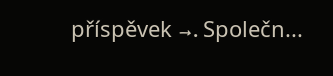příspěvek →. Společn...